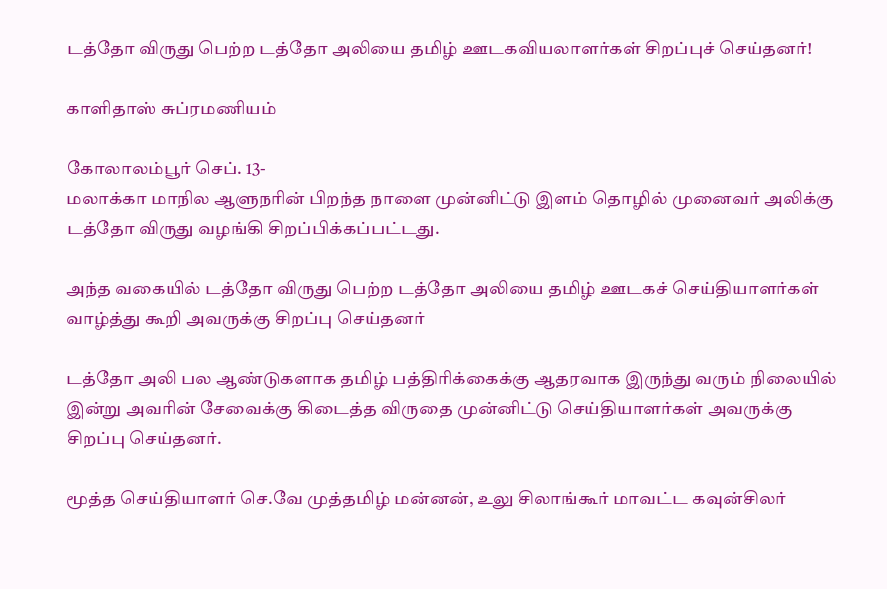டத்தோ விருது பெற்ற டத்தோ அலியை தமிழ் ஊடகவியலாளர்கள் சிறப்புச் செய்தனர்!

காளிதாஸ் சுப்ரமணியம்

கோலாலம்பூர் செப். 13-
மலாக்கா மாநில ஆளுநரின் பிறந்த நாளை முன்னிட்டு இளம் தொழில் முனைவர் அலிக்கு டத்தோ விருது வழங்கி சிறப்பிக்கப்பட்டது.

அந்த வகையில் டத்தோ விருது பெற்ற டத்தோ அலியை தமிழ் ஊடகச் செய்தியாளர்கள் வாழ்த்து கூறி அவருக்கு சிறப்பு செய்தனர்

டத்தோ அலி பல ஆண்டுகளாக தமிழ் பத்திரிக்கைக்கு ஆதரவாக இருந்து வரும் நிலையில் இன்று அவரின் சேவைக்கு கிடைத்த விருதை முன்னிட்டு செய்தியாளர்கள் அவருக்கு சிறப்பு செய்தனர்.

மூத்த செய்தியாளர் செ.வே முத்தமிழ் மன்னன், உலு சிலாங்கூர் மாவட்ட கவுன்சிலர்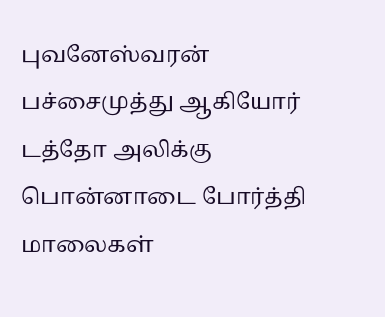புவனேஸ்வரன் பச்சைமுத்து ஆகியோர் டத்தோ அலிக்கு பொன்னாடை போர்த்தி மாலைகள்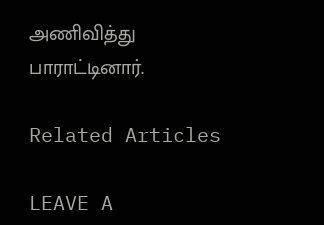அணிவித்து பாராட்டினார்.

Related Articles

LEAVE A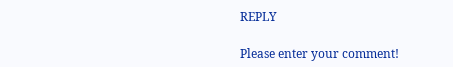REPLY

Please enter your comment!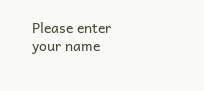Please enter your name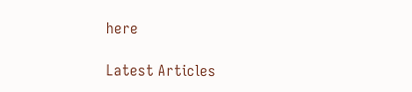here

Latest Articles